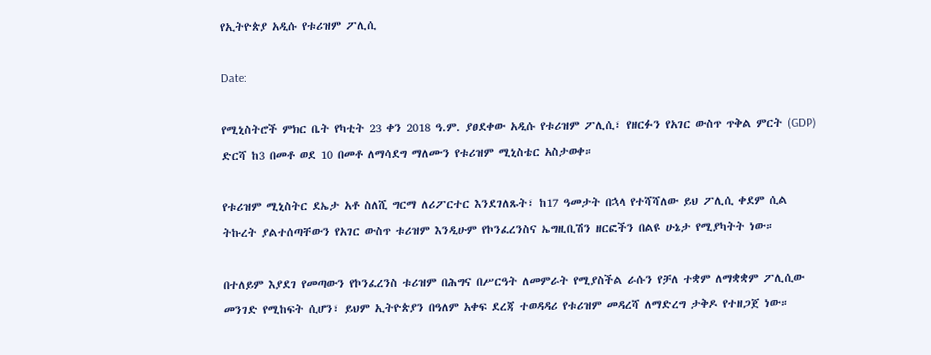የኢትዮጵያ አዲሱ የቱሪዝም ፖሊሲ

Date:

የሚኒስትሮች ምክር ቤት የካቲት 23 ቀን 2018 ዓ.ም. ያፀደቀው አዲሱ የቱሪዝም ፖሊሲ፣ የዘርፉን የአገር ውስጥ ጥቅል ምርት (GDP) ድርሻ ከ3 በመቶ ወደ 10 በመቶ ለማሳደግ ማለሙን የቱሪዝም ሚኒስቴር አስታወቀ።

የቱሪዝም ሚኒስትር ደኤታ አቶ ስለሺ ግርማ ለሪፖርተር እንደገለጹት፣ ከ17 ዓመታት በኋላ የተሻሻለው ይህ ፖሊሲ ቀደም ሲል ትኩረት ያልተሰጣቸውን የአገር ውስጥ ቱሪዝም እንዲሁም የኮንፈረንስና ኤግዚቢሽን ዘርፎችን በልዩ ሁኔታ የሚያካትት ነው።

በተለይም እያደገ የመጣውን የኮንፈረንስ ቱሪዝም በሕግና በሥርዓት ለመምራት የሚያስችል ራሱን የቻለ ተቋም ለማቋቋም ፖሊሲው መንገድ የሚከፍት ሲሆን፣ ይህም ኢትዮጵያን በዓለም አቀፍ ደረጃ ተወዳዳሪ የቱሪዝም መዳረሻ ለማድረግ ታቅዶ የተዘጋጀ ነው።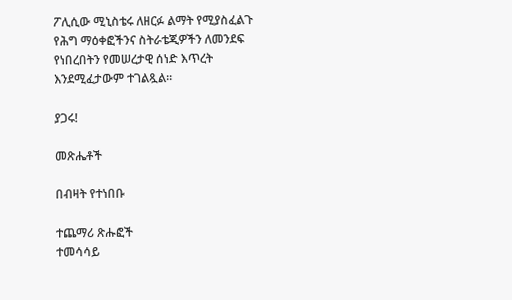ፖሊሲው ሚኒስቴሩ ለዘርፉ ልማት የሚያስፈልጉ የሕግ ማዕቀፎችንና ስትራቴጂዎችን ለመንደፍ የነበረበትን የመሠረታዊ ሰነድ እጥረት እንደሚፈታውም ተገልጿል።

ያጋሩ!

መጽሔቶች

በብዛት የተነበቡ

ተጨማሪ ጽሑፎች
ተመሳሳይ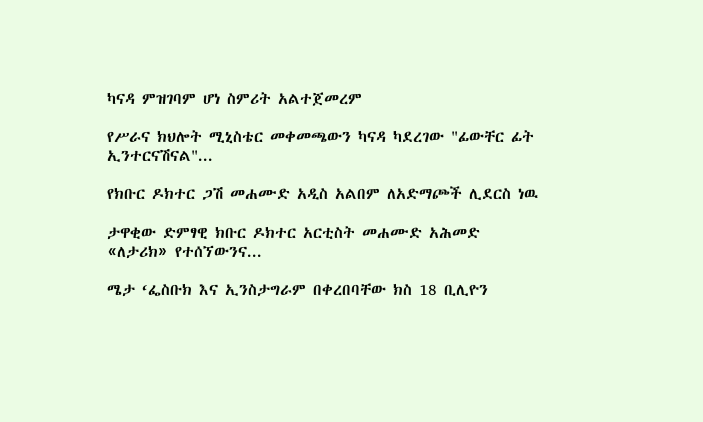ካናዳ ምዝገባም ሆነ ስምሪት አልተጀመረም

የሥራና ክህሎት ሚኒስቴር መቀመጫውን ካናዳ ካደረገው "ፊውቸር ፊት ኢንተርናሽናል"...

የክቡር ዶክተር ጋሽ መሐሙድ አዲስ አልበም ለአድማጮች ሊደርስ ነዉ

ታዋቂው ድምፃዊ ክቡር ዶክተር አርቲስት መሐሙድ አሕመድ «ለታሪክ» የተሰኘውንና...

ሜታ ‘ፌስቡክ እና ኢንስታግራም በቀረበባቸው ክስ 18 ቢሊዮን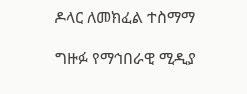ዶላር ለመክፈል ተስማማ

ግዙፉ የማኅበራዊ ሚዲያ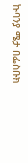ኩባንያ ሜታ በፌስቡክ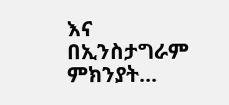እና በኢንስታግራም ምክንያት...